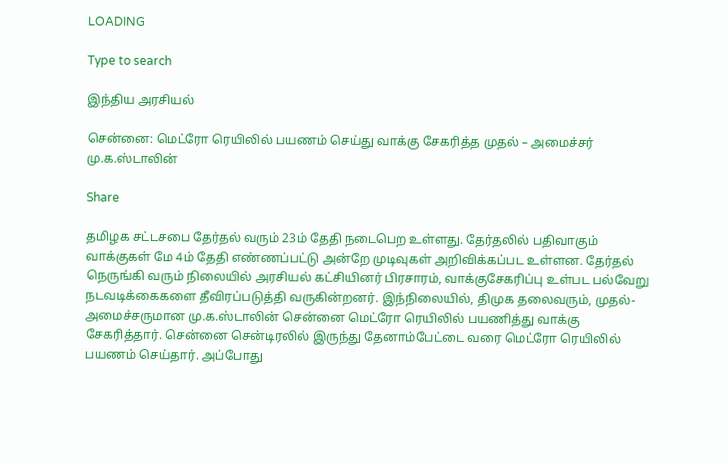LOADING

Type to search

இந்திய அரசியல்

சென்னை: மெட்ரோ ரெயிலில் பயணம் செய்து வாக்கு சேகரித்த முதல் – அமைச்சர் மு.க.ஸ்டாலின்

Share

தமிழக சட்டசபை தேர்தல் வரும் 23ம் தேதி நடைபெற உள்ளது. தேர்தலில் பதிவாகும் வாக்குகள் மே 4ம் தேதி எண்ணப்பட்டு அன்றே முடிவுகள் அறிவிக்கப்பட உள்ளன. தேர்தல் நெருங்கி வரும் நிலையில் அரசியல் கட்சியினர் பிரசாரம், வாக்குசேகரிப்பு உள்பட பல்வேறு நடவடிக்கைகளை தீவிரப்படுத்தி வருகின்றனர். இந்நிலையில், திமுக தலைவரும், முதல்-அமைச்சருமான மு.க.ஸ்டாலின் சென்னை மெட்ரோ ரெயிலில் பயணித்து வாக்கு சேகரித்தார். சென்னை சென்டிரலில் இருந்து தேனாம்பேட்டை வரை மெட்ரோ ரெயிலில் பயணம் செய்தார். அப்போது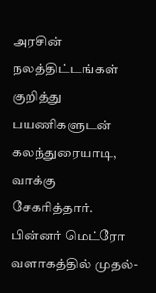அரசின் நலத்திட்டங்கள் குறித்து பயணிகளுடன் கலந்துரையாடி, வாக்கு சேகரித்தார். பின்னர் மெட்ரோ வளாகத்தில் முதல்-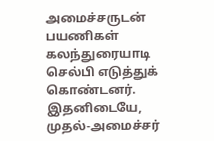அமைச்சருடன் பயணிகள் கலந்துரையாடி செல்பி எடுத்துக் கொண்டனர். இதனிடையே, முதல்-அமைச்சர்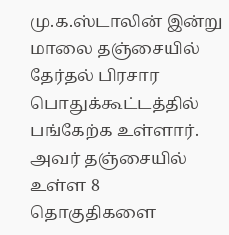மு.க.ஸ்டாலின் இன்று மாலை தஞ்சையில் தேர்தல் பிரசார பொதுக்கூட்டத்தில் பங்கேற்க உள்ளார். அவர் தஞ்சையில் உள்ள 8 தொகுதிகளை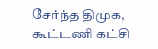சேர்ந்த திமுக, கூட்டணி கட்சி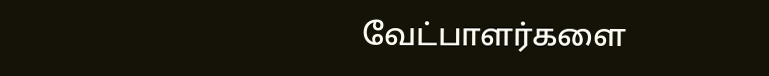வேட்பாளர்களை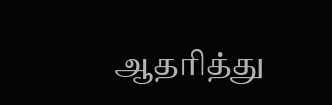ஆதரித்து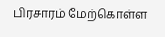பிரசாரம் மேற்கொள்ள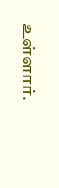உள்ளார்.